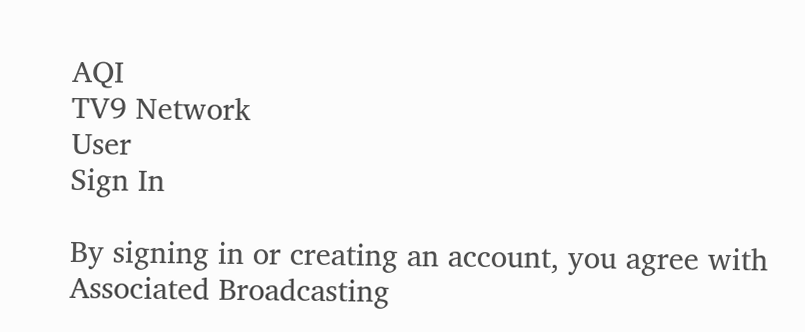AQI
TV9 Network
User
Sign In

By signing in or creating an account, you agree with Associated Broadcasting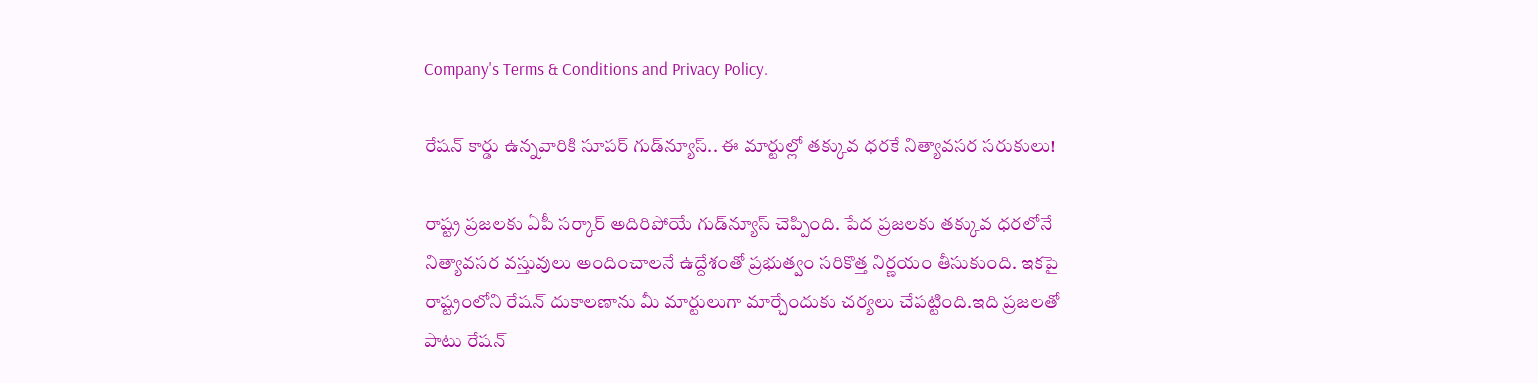Company's Terms & Conditions and Privacy Policy.

రేషన్ కార్డు ఉన్నవారికి సూపర్ గుడ్‌న్యూస్.. ఈ మార్టుల్లో తక్కువ ధరకే నిత్యావసర సరుకులు!

రాష్ట్ర ప్రజలకు ఏపీ సర్కార్ అదిరిపోయే గుడ్‌న్యూస్ చెప్పింది. పేద ప్రజలకు తక్కువ ధరలోనే నిత్యావసర వస్తువులు అందించాలనే ఉద్దేశంతో ప్రభుత్వం సరికొత్త నిర్ణయం తీసుకుంది. ఇకపై రాష్ట్రంలోని రేషన్ దుకాలణాను మీ మార్టులుగా మార్చేందుకు చర్యలు చేపట్టింది.ఇది ప్రజలతో పాటు రేషన్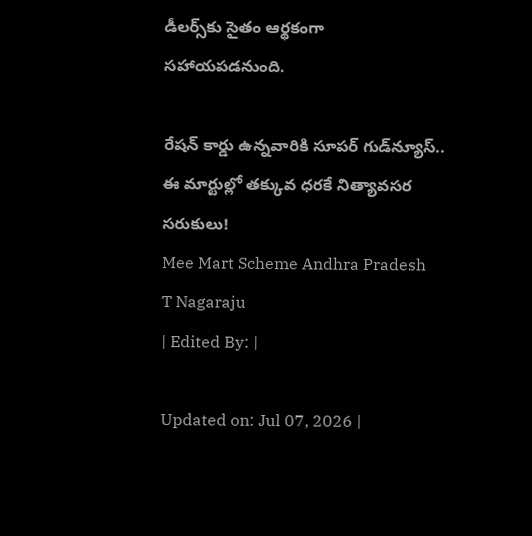డీలర్స్‌కు సైతం ఆర్థకంగా సహాయపడనుంది.

రేషన్ కార్డు ఉన్నవారికి సూపర్ గుడ్‌న్యూస్.. ఈ మార్టుల్లో తక్కువ ధరకే నిత్యావసర సరుకులు!
Mee Mart Scheme Andhra Pradesh
T Nagaraju
| Edited By: |

Updated on: Jul 07, 2026 |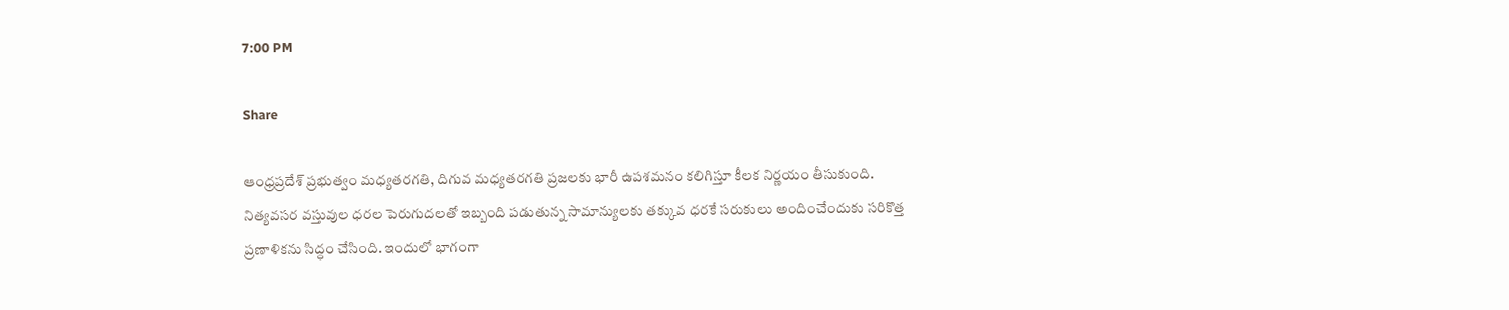7:00 PM

Share

ఆంధ్రప్రదేశ్ ప్రభుత్వం మధ్యతరగతి, దిగువ మధ్యతరగతి ప్రజలకు భారీ ఉపశమనం కలిగిస్తూ కీలక నిర్ణయం తీసుకుంది. నిత్యవసర వస్తువుల ధరల పెరుగుదలతో ఇబ్బంది పడుతున్న సామాన్యులకు తక్కువ ధరకే సరుకులు అందించేందుకు సరికొత్త ప్రణాళికను సిద్ధం చేసింది. ఇందులో భాగంగా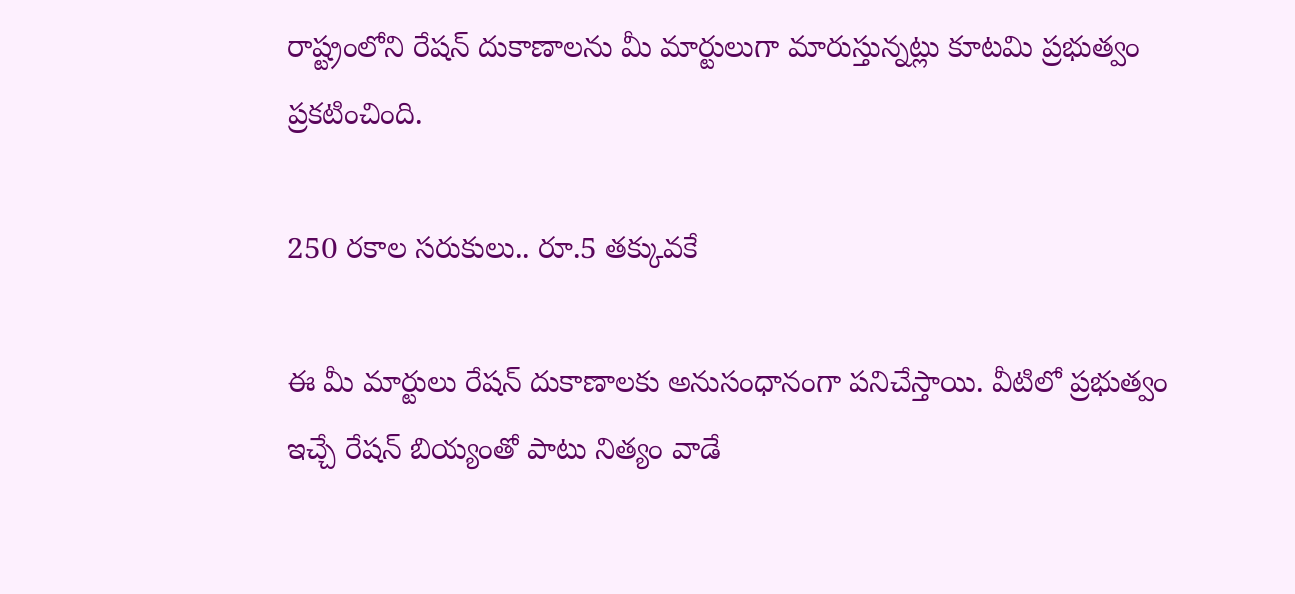రాష్ట్రంలోని రేషన్ దుకాణాలను మీ మార్టులుగా మారుస్తున్నట్లు కూటమి ప్రభుత్వం ప్రకటించింది.

250 రకాల సరుకులు.. రూ.5 తక్కువకే

ఈ మీ మార్టులు రేషన్ దుకాణాలకు అనుసంధానంగా పనిచేస్తాయి. వీటిలో ప్రభుత్వం ఇచ్చే రేషన్ బియ్యంతో పాటు నిత్యం వాడే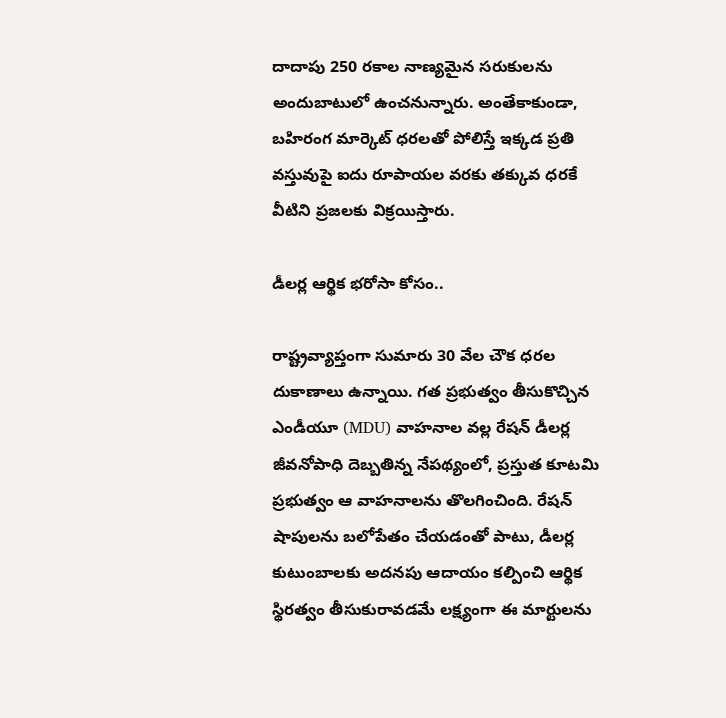దాదాపు 250 రకాల నాణ్యమైన సరుకులను అందుబాటులో ఉంచనున్నారు. అంతేకాకుండా, బహిరంగ మార్కెట్ ధరలతో పోలిస్తే ఇక్కడ ప్రతి వస్తువుపై ఐదు రూపాయల వరకు తక్కువ ధరకే వీటిని ప్రజలకు విక్రయిస్తారు.

డీలర్ల ఆర్థిక భరోసా కోసం..

రాష్ట్రవ్యాప్తంగా సుమారు 30 వేల చౌక ధరల దుకాణాలు ఉన్నాయి. గత ప్రభుత్వం తీసుకొచ్చిన ఎండీయూ (MDU) వాహనాల వల్ల రేషన్ డీలర్ల జీవనోపాధి దెబ్బతిన్న నేపథ్యంలో, ప్రస్తుత కూటమి ప్రభుత్వం ఆ వాహనాలను తొలగించింది. రేషన్ షాపులను బలోపేతం చేయడంతో పాటు, డీలర్ల కుటుంబాలకు అదనపు ఆదాయం కల్పించి ఆర్థిక స్థిరత్వం తీసుకురావడమే లక్ష్యంగా ఈ మార్టులను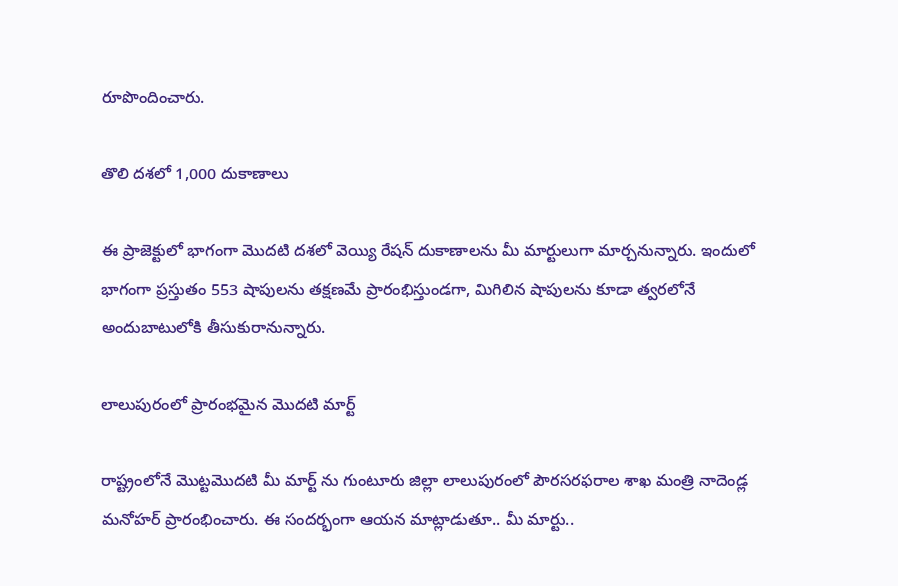రూపొందించారు.

తొలి దశలో 1,000 దుకాణాలు

ఈ ప్రాజెక్టులో భాగంగా మొదటి దశలో వెయ్యి రేషన్ దుకాణాలను మీ మార్టులుగా మార్చనున్నారు. ఇందులో భాగంగా ప్రస్తుతం 553 షాపులను తక్షణమే ప్రారంభిస్తుండగా, మిగిలిన షాపులను కూడా త్వరలోనే అందుబాటులోకి తీసుకురానున్నారు.

లాలుపురంలో ప్రారంభమైన మొదటి మార్ట్

రాష్ట్రంలోనే మొట్టమొదటి మీ మార్ట్ ను గుంటూరు జిల్లా లాలుపురంలో పౌరసరఫరాల శాఖ మంత్రి నాదెండ్ల మనోహర్ ప్రారంభించారు. ఈ సందర్భంగా ఆయన మాట్లాడుతూ.. మీ మార్టు..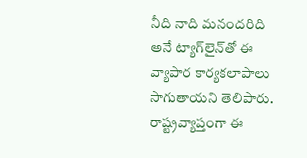నీది నాది మనందరిది అనే ట్యాగ్‌లైన్‌తో ఈ వ్యాపార కార్యకలాపాలు సాగుతాయని తెలిపారు. రాష్ట్రవ్యాప్తంగా ఈ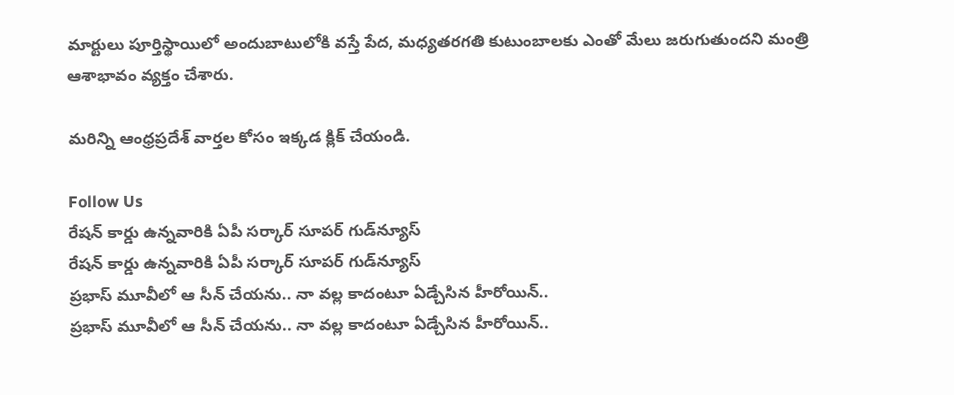మార్టులు పూర్తిస్థాయిలో అందుబాటులోకి వస్తే పేద, మధ్యతరగతి కుటుంబాలకు ఎంతో మేలు జరుగుతుందని మంత్రి ఆశాభావం వ్యక్తం చేశారు.

మరిన్ని ఆంధ్రప్రదేశ్ వార్తల కోసం ఇక్కడ క్లిక్ చేయండి.

Follow Us
రేషన్ కార్డు ఉన్నవారికి ఏపీ సర్కార్ సూపర్ గుడ్‌న్యూస్
రేషన్ కార్డు ఉన్నవారికి ఏపీ సర్కార్ సూపర్ గుడ్‌న్యూస్
ప్రభాస్ మూవీలో ఆ సీన్ చేయను.. నా వల్ల కాదంటూ ఏడ్చేసిన హీరోయిన్..
ప్రభాస్ మూవీలో ఆ సీన్ చేయను.. నా వల్ల కాదంటూ ఏడ్చేసిన హీరోయిన్..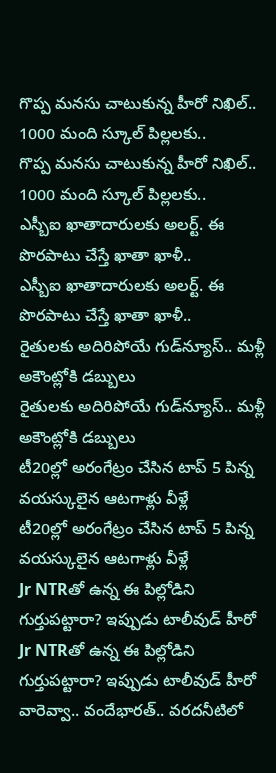గొప్ప మనసు చాటుకున్న హీరో నిఖిల్.. 1000 మంది స్కూల్ పిల్లలకు..
గొప్ప మనసు చాటుకున్న హీరో నిఖిల్.. 1000 మంది స్కూల్ పిల్లలకు..
ఎస్బీఐ ఖాతాదారులకు అలర్ట్. ఈ పొరపాటు చేస్తే ఖాతా ఖాళీ..
ఎస్బీఐ ఖాతాదారులకు అలర్ట్. ఈ పొరపాటు చేస్తే ఖాతా ఖాళీ..
రైతులకు అదిరిపోయే గుడ్‌న్యూస్.. మళ్లీ అకౌంట్లోకి డబ్బులు
రైతులకు అదిరిపోయే గుడ్‌న్యూస్.. మళ్లీ అకౌంట్లోకి డబ్బులు
టీ20ల్లో అరంగేట్రం చేసిన టాప్ 5 పిన్న వయస్కులైన ఆటగాళ్లు వీళ్లే
టీ20ల్లో అరంగేట్రం చేసిన టాప్ 5 పిన్న వయస్కులైన ఆటగాళ్లు వీళ్లే
Jr NTRతో ఉన్న ఈ పిల్లోడిని గుర్తుపట్టారా? ఇప్పుడు టాలీవుడ్ హీరో
Jr NTRతో ఉన్న ఈ పిల్లోడిని గుర్తుపట్టారా? ఇప్పుడు టాలీవుడ్ హీరో
వారెవ్వా.. వందేభారత్‌.. వరదనీటిలో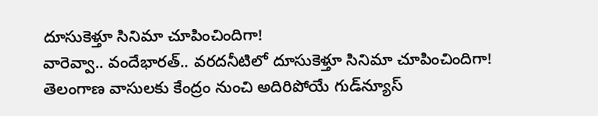దూసుకెళ్తూ సినిమా చూపించిందిగా!
వారెవ్వా.. వందేభారత్‌.. వరదనీటిలో దూసుకెళ్తూ సినిమా చూపించిందిగా!
తెలంగాణ వాసులకు కేంద్రం నుంచి అదిరిపోయే గుడ్‌న్యూస్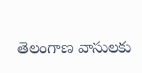తెలంగాణ వాసులకు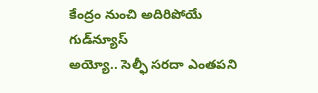కేంద్రం నుంచి అదిరిపోయే గుడ్‌న్యూస్
అయ్యో.. సెల్ఫీ సరదా ఎంతపని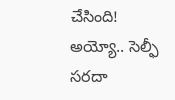చేసింది!
అయ్యో.. సెల్ఫీ సరదా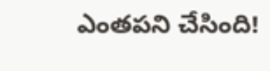ఎంతపని చేసింది!